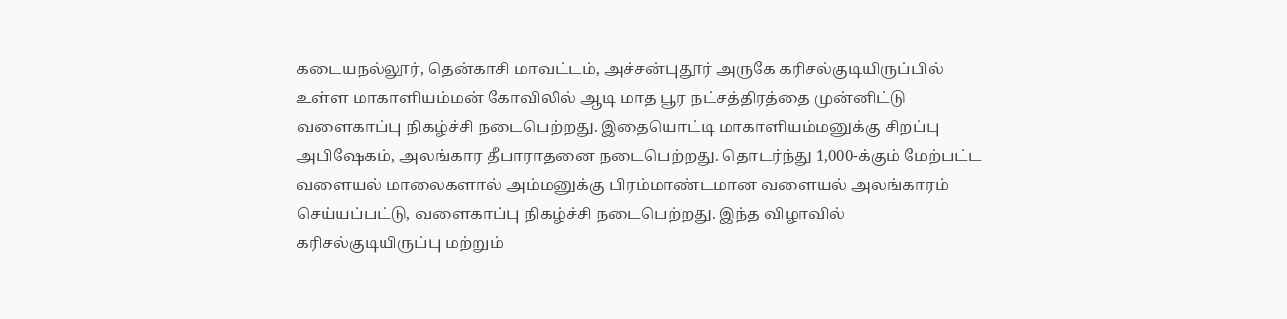கடையநல்லூர், தென்காசி மாவட்டம், அச்சன்புதூர் அருகே கரிசல்குடியிருப்பில் உள்ள மாகாளியம்மன் கோவிலில் ஆடி மாத பூர நட்சத்திரத்தை முன்னிட்டு வளைகாப்பு நிகழ்ச்சி நடைபெற்றது. இதையொட்டி மாகாளியம்மனுக்கு சிறப்பு அபிஷேகம், அலங்கார தீபாராதனை நடைபெற்றது. தொடர்ந்து 1,000-க்கும் மேற்பட்ட வளையல் மாலைகளால் அம்மனுக்கு பிரம்மாண்டமான வளையல் அலங்காரம் செய்யப்பட்டு, வளைகாப்பு நிகழ்ச்சி நடைபெற்றது. இந்த விழாவில் கரிசல்குடியிருப்பு மற்றும்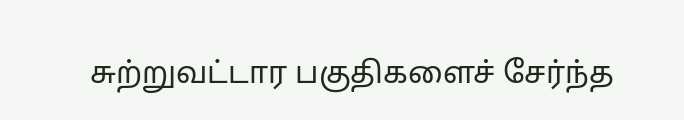சுற்றுவட்டார பகுதிகளைச் சேர்ந்த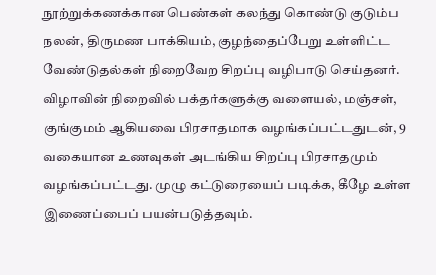நூற்றுக்கணக்கான பெண்கள் கலந்து கொண்டு குடும்ப நலன், திருமண பாக்கியம், குழந்தைப்பேறு உள்ளிட்ட வேண்டுதல்கள் நிறைவேற சிறப்பு வழிபாடு செய்தனர். விழாவின் நிறைவில் பக்தர்களுக்கு வளையல், மஞ்சள், குங்குமம் ஆகியவை பிரசாதமாக வழங்கப்பட்டதுடன், 9 வகையான உணவுகள் அடங்கிய சிறப்பு பிரசாதமும் வழங்கப்பட்டது. முழு கட்டுரையைப் படிக்க, கீழே உள்ள இணைப்பைப் பயன்படுத்தவும்.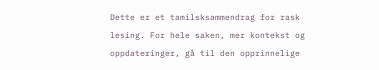Dette er et tamilsksammendrag for rask lesing. For hele saken, mer kontekst og oppdateringer, gå til den opprinnelige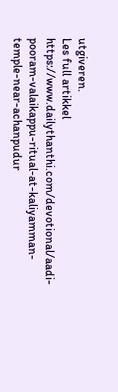utgiveren.
Les full artikkel
https://www.dailythanthi.com/devotional/aadi-pooram-valaikappu-ritual-at-kaliyamman-temple-near-achanpudur